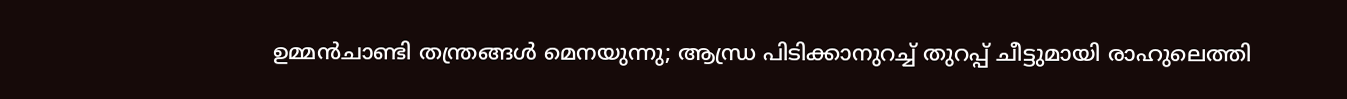ഉമ്മന്‍ചാണ്ടി തന്ത്രങ്ങള്‍ മെനയുന്നു; ആന്ധ്ര പിടിക്കാനുറച്ച് തുറപ്പ് ചീട്ടുമായി രാഹുലെത്തി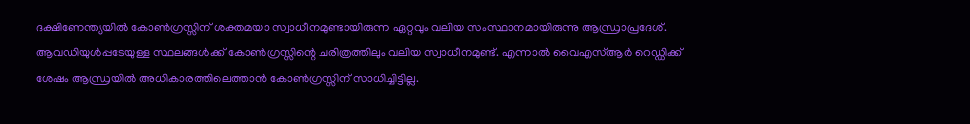ദക്ഷിണേന്ത്യയില്‍ കോണ്‍ഗ്രസ്സിന് ശക്തമയാ സ്വാധീനമുണ്ടായിരുന്ന ഏറ്റവും വലിയ സംസ്ഥാനമായിരുന്നു ആന്ധ്രാപ്രദേശ്. ആവഡിയുള്‍പ്പടേയുള്ള സ്ഥലങ്ങള്‍ക്ക് കോണ്‍ഗ്രസ്സിന്റെ ചരിത്രത്തിലും വലിയ സ്വാധീനമുണ്ട്. എന്നാല്‍ വൈഎസ്ആര്‍ റെഡ്ഡിക്ക് ശേഷം ആന്ധ്രയില്‍ അധികാരത്തിലെത്താന്‍ കോണ്‍ഗ്രസ്സിന് സാധിച്ചിട്ടില്ല.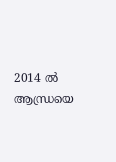2014 ല്‍ ആന്ധ്രയെ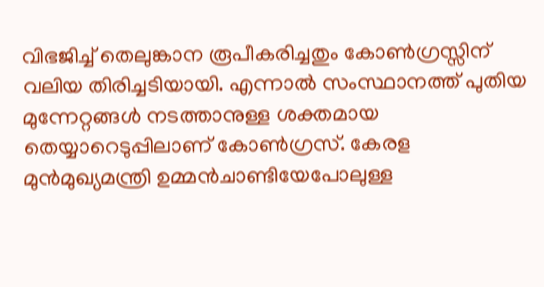വിഭജിച്ച് തെലുങ്കാന രൂപീകരിച്ചതും കോണ്‍ഗ്രസ്സിന് വലിയ തിരിച്ചടിയായി. എന്നാല്‍ സംസ്ഥാനത്ത് പുതിയ മുന്നേറ്റങ്ങള്‍ നടത്താനുള്ള ശക്തമായ തെയ്യാറെടുപ്പിലാണ് കോണ്‍ഗ്രസ്. കേരള മുന്‍മുഖ്യമന്ത്രി ഉമ്മന്‍ചാണ്ടിയേപോലുള്ള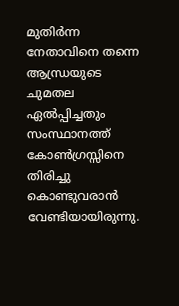മുതിര്‍ന്ന നേതാവിനെ തന്നെ ആന്ധ്രയുടെ ചുമതല ഏല്‍പ്പിച്ചതും സംസ്ഥാനത്ത് കോണ്‍ഗ്രസ്സിനെ തിരിച്ചു കൊണ്ടുവരാന്‍ വേണ്ടിയായിരുന്നു.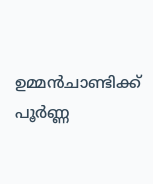ഉമ്മന്‍ചാണ്ടിക്ക് പൂര്‍ണ്ണ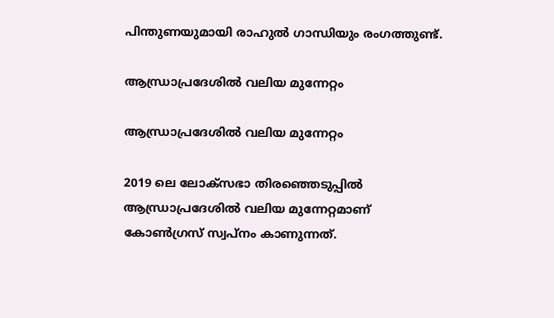പിന്തുണയുമായി രാഹുല്‍ ഗാന്ധിയും രംഗത്തുണ്ട്.

ആന്ധ്രാപ്രദേശില്‍ വലിയ മുന്നേറ്റം

ആന്ധ്രാപ്രദേശില്‍ വലിയ മുന്നേറ്റം

2019 ലെ ലോക്‌സഭാ തിരഞ്ഞെടുപ്പില്‍ ആന്ധ്രാപ്രദേശില്‍ വലിയ മുന്നേറ്റമാണ് കോണ്‍ഗ്രസ് സ്വപ്‌നം കാണുന്നത്.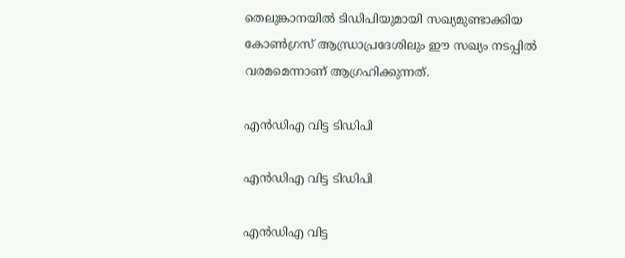തെലുങ്കാനയില്‍ ടിഡിപിയുമായി സഖ്യമുണ്ടാക്കിയ കോണ്‍ഗ്രസ് ആന്ധ്രാപ്രദേശിലും ഈ സഖ്യം നടപ്പില്‍ വരമമെന്നാണ് ആഗ്രഹിക്കുന്നത്.

എന്‍ഡിഎ വിട്ട ടിഡിപി

എന്‍ഡിഎ വിട്ട ടിഡിപി

എന്‍ഡിഎ വിട്ട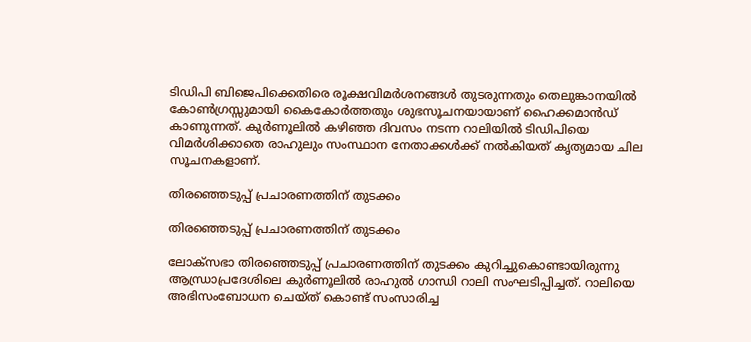ടിഡിപി ബിജെപിക്കെതിരെ രൂക്ഷവിമര്‍ശനങ്ങള്‍ തുടരുന്നതും തെലുങ്കാനയില്‍ കോണ്‍ഗ്രസ്സുമായി കൈകോര്‍ത്തതും ശുഭസൂചനയായാണ് ഹൈക്കമാന്‍ഡ് കാണുന്നത്. കുര്‍ണൂലില്‍ കഴിഞ്ഞ ദിവസം നടന്ന റാലിയില്‍ ടിഡിപിയെ വിമര്‍ശിക്കാതെ രാഹുലും സംസ്ഥാന നേതാക്കള്‍ക്ക് നല്‍കിയത് കൃത്യമായ ചില സൂചനകളാണ്.

തിരഞ്ഞെടുപ്പ് പ്രചാരണത്തിന് തുടക്കം

തിരഞ്ഞെടുപ്പ് പ്രചാരണത്തിന് തുടക്കം

ലോക്‌സഭാ തിരഞ്ഞെടുപ്പ് പ്രചാരണത്തിന് തുടക്കം കുറിച്ചുകൊണ്ടായിരുന്നു ആന്ധ്രാപ്രദേശിലെ കുര്‍ണൂലില്‍ രാഹുല്‍ ഗാന്ധി റാലി സംഘടിപ്പിച്ചത്. റാലിയെ അഭിസംബോധന ചെയ്ത് കൊണ്ട് സംസാരിച്ച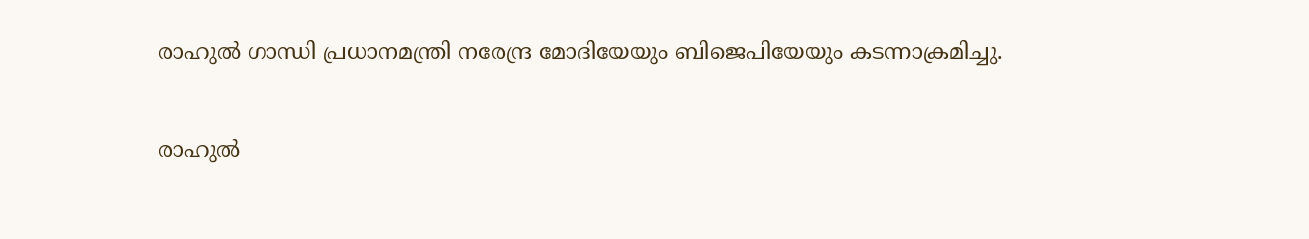രാഹുല്‍ ഗാന്ധി പ്രധാനമന്ത്രി നരേന്ദ്ര മോദിയേയും ബിജെപിയേയും കടന്നാക്രമിച്ചു.

രാഹുല്‍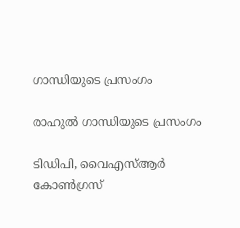ഗാന്ധിയുടെ പ്രസംഗം

രാഹുല്‍ ഗാന്ധിയുടെ പ്രസംഗം

ടിഡിപി, വൈഎസ്ആര്‍ കോണ്‍ഗ്രസ്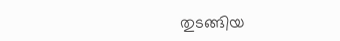തുടങ്ങിയ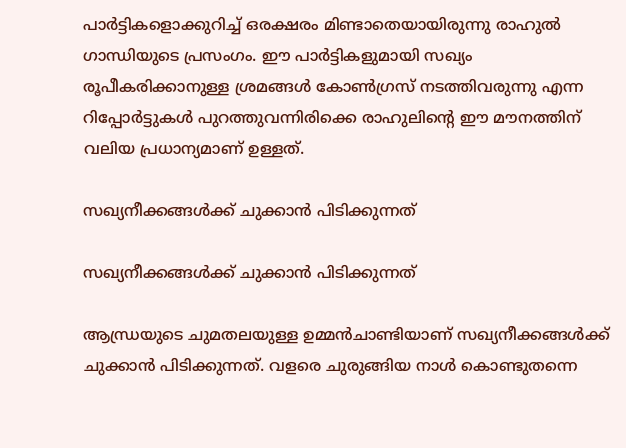പാര്‍ട്ടികളൊക്കുറിച്ച് ഒരക്ഷരം മിണ്ടാതെയായിരുന്നു രാഹുല്‍ ഗാന്ധിയുടെ പ്രസംഗം. ഈ പാര്‍ട്ടികളുമായി സഖ്യം രൂപീകരിക്കാനുള്ള ശ്രമങ്ങള്‍ കോണ്‍ഗ്രസ് നടത്തിവരുന്നു എന്ന റിപ്പോര്‍ട്ടുകള്‍ പുറത്തുവന്നിരിക്കെ രാഹുലിന്റെ ഈ മൗനത്തിന് വലിയ പ്രധാന്യമാണ് ഉള്ളത്.

സഖ്യനീക്കങ്ങള്‍ക്ക് ചുക്കാന്‍ പിടിക്കുന്നത്

സഖ്യനീക്കങ്ങള്‍ക്ക് ചുക്കാന്‍ പിടിക്കുന്നത്

ആന്ധ്രയുടെ ചുമതലയുള്ള ഉമ്മന്‍ചാണ്ടിയാണ് സഖ്യനീക്കങ്ങള്‍ക്ക് ചുക്കാന്‍ പിടിക്കുന്നത്. വളരെ ചുരുങ്ങിയ നാള്‍ കൊണ്ടുതന്നെ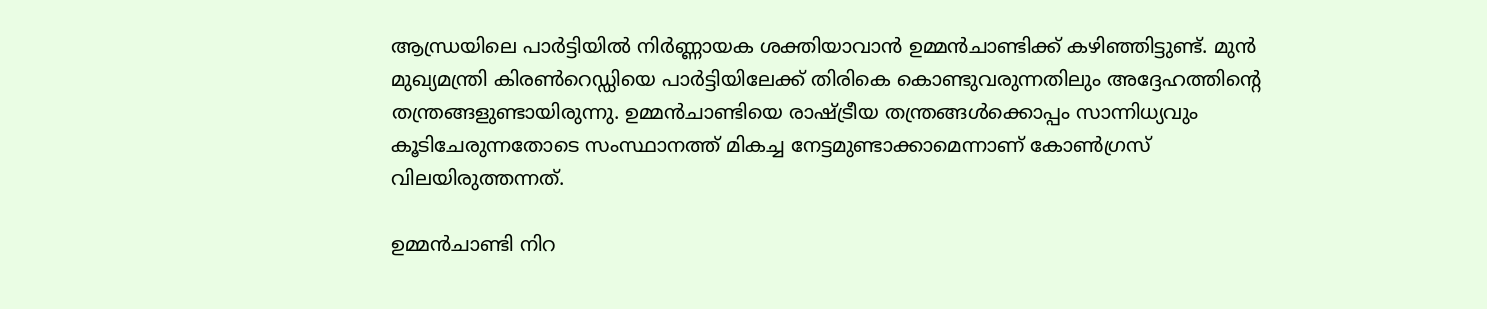ആന്ധ്രയിലെ പാര്‍ട്ടിയില്‍ നിര്‍ണ്ണായക ശക്തിയാവാന്‍ ഉമ്മന്‍ചാണ്ടിക്ക് കഴിഞ്ഞിട്ടുണ്ട്. മുന്‍ മുഖ്യമന്ത്രി കിരണ്‍റെഡ്ഡിയെ പാര്‍ട്ടിയിലേക്ക് തിരികെ കൊണ്ടുവരുന്നതിലും അദ്ദേഹത്തിന്റെ തന്ത്രങ്ങളുണ്ടായിരുന്നു. ഉമ്മന്‍ചാണ്ടിയെ രാഷ്ട്രീയ തന്ത്രങ്ങള്‍ക്കൊപ്പം സാന്നിധ്യവും കൂടിചേരുന്നതോടെ സംസ്ഥാനത്ത് മികച്ച നേട്ടമുണ്ടാക്കാമെന്നാണ് കോണ്‍ഗ്രസ് വിലയിരുത്തന്നത്.

ഉമ്മന്‍ചാണ്ടി നിറ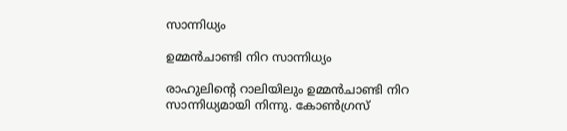സാന്നിധ്യം

ഉമ്മന്‍ചാണ്ടി നിറ സാന്നിധ്യം

രാഹുലിന്റെ റാലിയിലും ഉമ്മന്‍ചാണ്ടി നിറ സാന്നിധ്യമായി നിന്നു. കോണ്‍ഗ്രസ്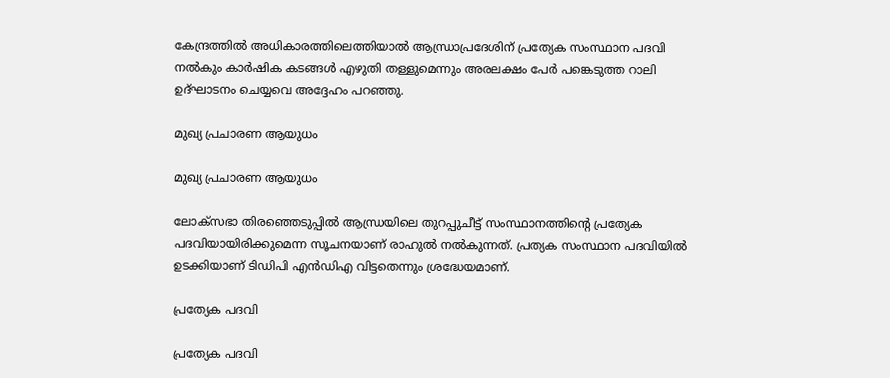കേന്ദ്രത്തില്‍ അധികാരത്തിലെത്തിയാല്‍ ആന്ധ്രാപ്രദേശിന് പ്രത്യേക സംസ്ഥാന പദവി നല്‍കും കാര്‍ഷിക കടങ്ങള്‍ എഴുതി തള്ളുമെന്നും അരലക്ഷം പേര്‍ പങ്കെടുത്ത റാലി ഉദ്ഘാടനം ചെയ്യവെ അദ്ദേഹം പറഞ്ഞു.

മുഖ്യ പ്രചാരണ ആയുധം

മുഖ്യ പ്രചാരണ ആയുധം

ലോക്‌സഭാ തിരഞ്ഞെടുപ്പില്‍ ആന്ധ്രയിലെ തുറപ്പുചീട്ട് സംസ്ഥാനത്തിന്റെ പ്രത്യേക പദവിയായിരിക്കുമെന്ന സൂചനയാണ് രാഹുല്‍ നല്‍കുന്നത്. പ്രത്യക സംസ്ഥാന പദവിയില്‍ ഉടക്കിയാണ് ടിഡിപി എന്‍ഡിഎ വിട്ടതെന്നും ശ്രദ്ധേയമാണ്.

പ്രത്യേക പദവി

പ്രത്യേക പദവി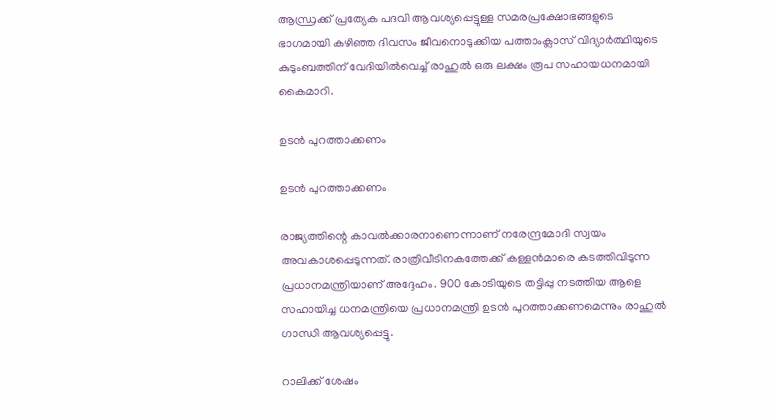ആന്ധ്രക്ക് പ്രത്യേക പദവി ആവശ്യപ്പെട്ടുള്ള സമരപ്രക്ഷോഭങ്ങളുടെ ഭാഗമായി കഴിഞ്ഞ ദിവസം ജീവനൊടുക്കിയ പത്താംക്ലാസ് വിദ്യാര്‍ത്ഥിയുടെ കുടുംബത്തിന് വേദിയില്‍വെച്ച് രാഹുല്‍ ഒരു ലക്ഷം രൂപ സഹായധനമായി കൈമാറി.

ഉടന്‍ പുറത്താക്കണം

ഉടന്‍ പുറത്താക്കണം

രാജ്യത്തിന്റെ കാവല്‍ക്കാരനാണെന്നാണ് നരേന്ദ്രമോദി സ്വയം അവകാശപ്പെടുന്നത്. രാത്രിവീടിനകത്തേക്ക് കള്ളന്‍മാരെ കടത്തിവിടുന്ന പ്രധാനമന്ത്രിയാണ് അദ്ദേഹം. 900 കോടിയുടെ തട്ടിപ്പു നടത്തിയ ആളെ സഹായിച്ച ധനമന്ത്രിയെ പ്രധാനമന്ത്രി ഉടന്‍ പുറത്താക്കണമെന്നും രാഹുല്‍ ഗാന്ധി ആവശ്യപ്പെട്ടു.

റാലിക്ക് ശേഷം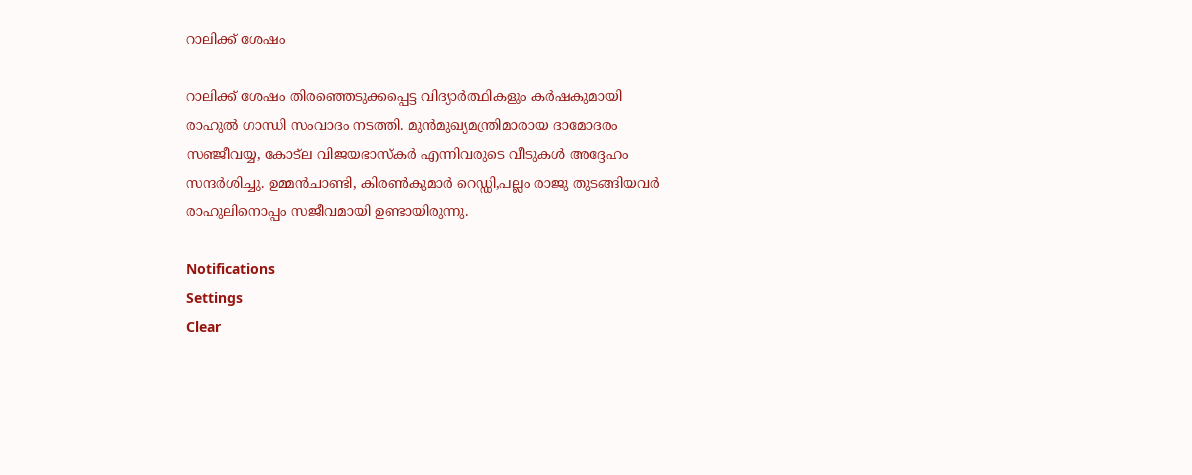റാലിക്ക് ശേഷം

റാലിക്ക് ശേഷം തിരഞ്ഞെടുക്കപ്പെട്ട വിദ്യാര്‍ത്ഥികളും കര്‍ഷകുമായി രാഹുല്‍ ഗാന്ധി സംവാദം നടത്തി. മുന്‍മുഖ്യമന്ത്രിമാരായ ദാമോദരം സഞ്ജീവയ്യ, കോട്‌ല വിജയഭാസ്‌കര്‍ എന്നിവരുടെ വീടുകള്‍ അദ്ദേഹം സന്ദര്‍ശിച്ചു. ഉമ്മന്‍ചാണ്ടി, കിരണ്‍കുമാര്‍ റെഡ്ഡി,പല്ലം രാജു തുടങ്ങിയവര്‍ രാഹുലിനൊപ്പം സജീവമായി ഉണ്ടായിരുന്നു.

Notifications
Settings
Clear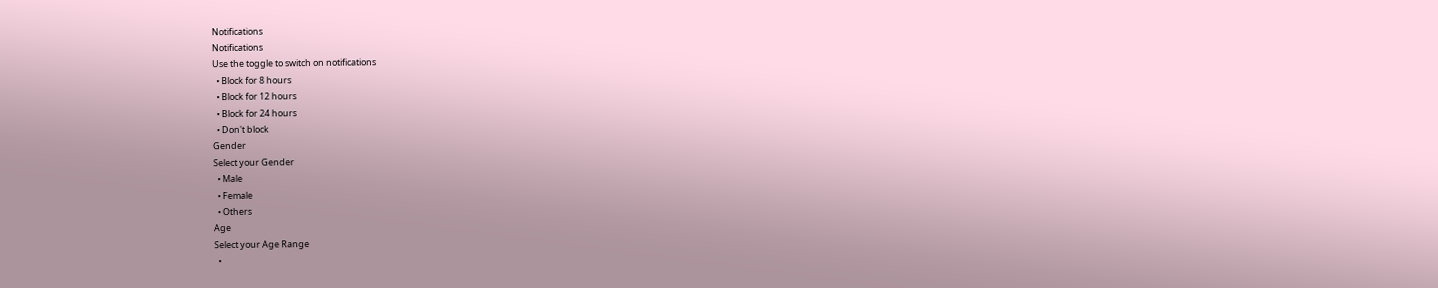Notifications
Notifications
Use the toggle to switch on notifications
  • Block for 8 hours
  • Block for 12 hours
  • Block for 24 hours
  • Don't block
Gender
Select your Gender
  • Male
  • Female
  • Others
Age
Select your Age Range
  •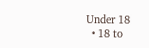Under 18
  • 18 to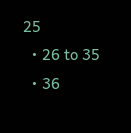25
  • 26 to 35
  • 36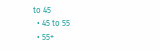to 45
  • 45 to 55
  • 55+